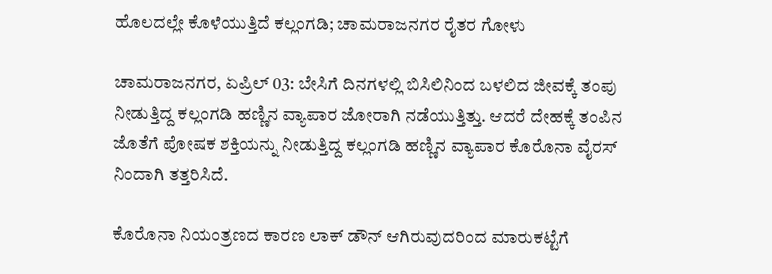ಹೊಲದಲ್ಲೇ ಕೊಳೆಯುತ್ತಿದೆ ಕಲ್ಲಂಗಡಿ; ಚಾಮರಾಜನಗರ ರೈತರ ಗೋಳು

ಚಾಮರಾಜನಗರ, ಏಪ್ರಿಲ್ 03: ಬೇಸಿಗೆ ದಿನಗಳಲ್ಲಿ ಬಿಸಿಲಿನಿಂದ ಬಳಲಿದ ಜೀವಕ್ಕೆ ತಂಪು ನೀಡುತ್ತಿದ್ದ ಕಲ್ಲಂಗಡಿ ಹಣ್ಣಿನ ವ್ಯಾಪಾರ ಜೋರಾಗಿ ನಡೆಯುತ್ತಿತ್ತು. ಆದರೆ ದೇಹಕ್ಕೆ ತಂಪಿನ ಜೊತೆಗೆ ಪೋಷಕ ಶಕ್ತಿಯನ್ನು ನೀಡುತ್ತಿದ್ದ ಕಲ್ಲಂಗಡಿ ಹಣ್ಣಿನ ವ್ಯಾಪಾರ ಕೊರೊನಾ ವೈರಸ್ ನಿಂದಾಗಿ ತತ್ತರಿಸಿದೆ.

ಕೊರೊನಾ ನಿಯಂತ್ರಣದ ಕಾರಣ ಲಾಕ್ ಡೌನ್ ಆಗಿರುವುದರಿಂದ ಮಾರುಕಟ್ಟೆಗೆ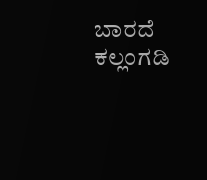ಬಾರದೆ ಕಲ್ಲಂಗಡಿ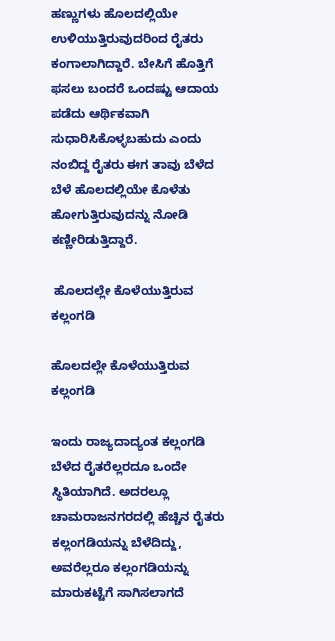ಹಣ್ಣುಗಳು ಹೊಲದಲ್ಲಿಯೇ ಉಳಿಯುತ್ತಿರುವುದರಿಂದ ರೈತರು ಕಂಗಾಲಾಗಿದ್ದಾರೆ. ಬೇಸಿಗೆ ಹೊತ್ತಿಗೆ ಫಸಲು ಬಂದರೆ ಒಂದಷ್ಟು ಆದಾಯ ಪಡೆದು ಆರ್ಥಿಕವಾಗಿ ಸುಧಾರಿಸಿಕೊಳ್ಳಬಹುದು ಎಂದು ನಂಬಿದ್ದ ರೈತರು ಈಗ ತಾವು ಬೆಳೆದ ಬೆಳೆ ಹೊಲದಲ್ಲಿಯೇ ಕೊಳೆತು ಹೋಗುತ್ತಿರುವುದನ್ನು ನೋಡಿ ಕಣ್ಣೀರಿಡುತ್ತಿದ್ದಾರೆ.

 ಹೊಲದಲ್ಲೇ ಕೊಳೆಯುತ್ತಿರುವ ಕಲ್ಲಂಗಡಿ

ಹೊಲದಲ್ಲೇ ಕೊಳೆಯುತ್ತಿರುವ ಕಲ್ಲಂಗಡಿ

ಇಂದು ರಾಜ್ಯದಾದ್ಯಂತ ಕಲ್ಲಂಗಡಿ ಬೆಳೆದ ರೈತರೆಲ್ಲರದೂ ಒಂದೇ ಸ್ಥಿತಿಯಾಗಿದೆ. ಅದರಲ್ಲೂ ಚಾಮರಾಜನಗರದಲ್ಲಿ ಹೆಚ್ಚಿನ ರೈತರು ಕಲ್ಲಂಗಡಿಯನ್ನು ಬೆಳೆದಿದ್ದು, ಅವರೆಲ್ಲರೂ ಕಲ್ಲಂಗಡಿಯನ್ನು ಮಾರುಕಟ್ಟೆಗೆ ಸಾಗಿಸಲಾಗದೆ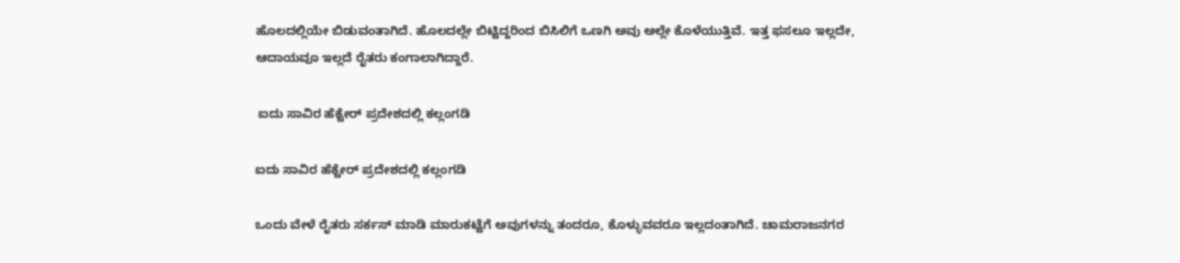ಹೊಲದಲ್ಲಿಯೇ ಬಿಡುವಂತಾಗಿದೆ. ಹೊಲದಲ್ಲೇ ಬಿಟ್ಟಿದ್ದರಿಂದ ಬಿಸಿಲಿಗೆ ಒಣಗಿ ಅವು ಅಲ್ಲೇ ಕೊಳೆಯುತ್ತಿವೆ. ಇತ್ತ ಫಸಲೂ ಇಲ್ಲದೇ, ಆದಾಯವೂ ಇಲ್ಲದೆ ರೈತರು ಕಂಗಾಲಾಗಿದ್ದಾರೆ.

 ಐದು ಸಾವಿರ ಹೆಕ್ಟೇರ್ ಪ್ರದೇಶದಲ್ಲಿ ಕಲ್ಲಂಗಡಿ

ಐದು ಸಾವಿರ ಹೆಕ್ಟೇರ್ ಪ್ರದೇಶದಲ್ಲಿ ಕಲ್ಲಂಗಡಿ

ಒಂದು ವೇಳೆ ರೈತರು ಸರ್ಕಸ್ ಮಾಡಿ ಮಾರುಕಟ್ಟೆಗೆ ಅವುಗಳನ್ನು ತಂದರೂ, ಕೊಳ್ಳುವವರೂ ಇಲ್ಲದಂತಾಗಿದೆ. ಚಾಮರಾಜನಗರ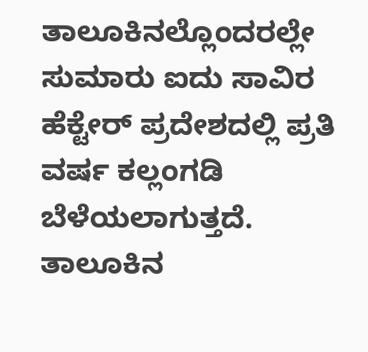ತಾಲೂಕಿನಲ್ಲೊಂದರಲ್ಲೇ ಸುಮಾರು ಐದು ಸಾವಿರ ಹೆಕ್ಟೇರ್ ಪ್ರದೇಶದಲ್ಲಿ ಪ್ರತಿ ವರ್ಷ ಕಲ್ಲಂಗಡಿ ಬೆಳೆಯಲಾಗುತ್ತದೆ. ತಾಲೂಕಿನ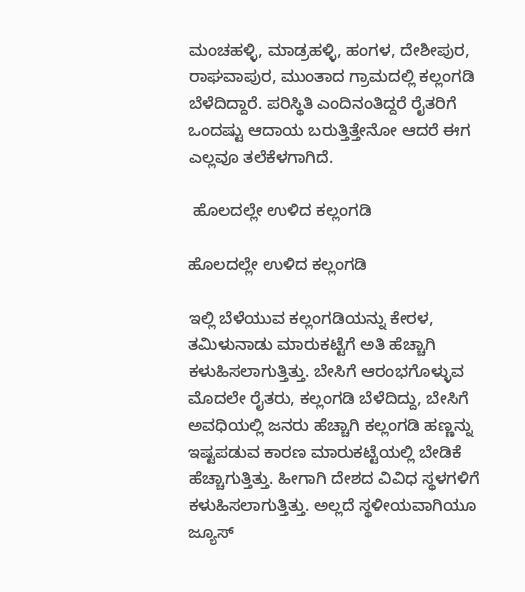ಮಂಚಹಳ್ಳಿ, ಮಾಡ್ರಹಳ್ಳಿ, ಹಂಗಳ, ದೇಶೀಪುರ, ರಾಘವಾಪುರ, ಮುಂತಾದ ಗ್ರಾಮದಲ್ಲಿ ಕಲ್ಲಂಗಡಿ ಬೆಳೆದಿದ್ದಾರೆ. ಪರಿಸ್ಥಿತಿ ಎಂದಿನಂತಿದ್ದರೆ ರೈತರಿಗೆ ಒಂದಷ್ಟು ಆದಾಯ ಬರುತ್ತಿತ್ತೇನೋ ಆದರೆ ಈಗ ಎಲ್ಲವೂ ತಲೆಕೆಳಗಾಗಿದೆ.

 ಹೊಲದಲ್ಲೇ ಉಳಿದ ಕಲ್ಲಂಗಡಿ

ಹೊಲದಲ್ಲೇ ಉಳಿದ ಕಲ್ಲಂಗಡಿ

ಇಲ್ಲಿ ಬೆಳೆಯುವ ಕಲ್ಲಂಗಡಿಯನ್ನು ಕೇರಳ, ತಮಿಳುನಾಡು ಮಾರುಕಟ್ಟೆಗೆ ಅತಿ ಹೆಚ್ಚಾಗಿ ಕಳುಹಿಸಲಾಗುತ್ತಿತ್ತು. ಬೇಸಿಗೆ ಆರಂಭಗೊಳ್ಳುವ ಮೊದಲೇ ರೈತರು, ಕಲ್ಲಂಗಡಿ ಬೆಳೆದಿದ್ದು, ಬೇಸಿಗೆ ಅವಧಿಯಲ್ಲಿ ಜನರು ಹೆಚ್ಚಾಗಿ ಕಲ್ಲಂಗಡಿ ಹಣ್ಣನ್ನು ಇಷ್ಟಪಡುವ ಕಾರಣ ಮಾರುಕಟ್ಟೆಯಲ್ಲಿ ಬೇಡಿಕೆ ಹೆಚ್ಚಾಗುತ್ತಿತ್ತು. ಹೀಗಾಗಿ ದೇಶದ ವಿವಿಧ ಸ್ಥಳಗಳಿಗೆ ಕಳುಹಿಸಲಾಗುತ್ತಿತ್ತು. ಅಲ್ಲದೆ ಸ್ಥಳೀಯವಾಗಿಯೂ ಜ್ಯೂಸ್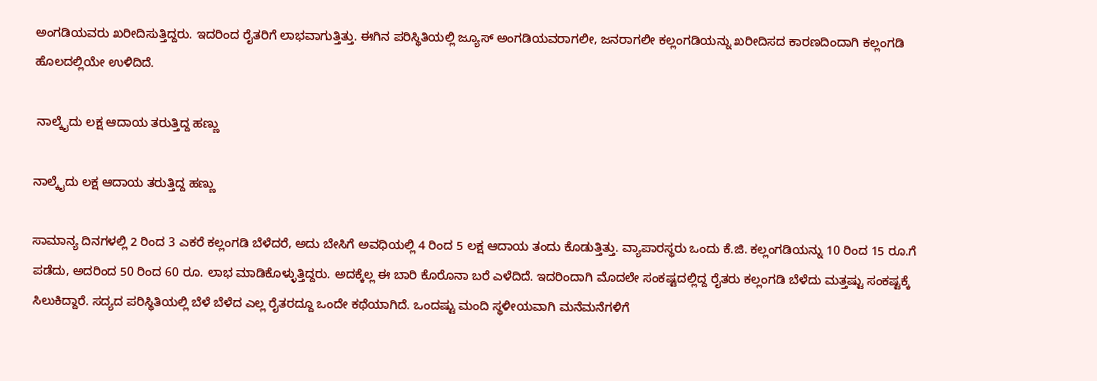ಅಂಗಡಿಯವರು ಖರೀದಿಸುತ್ತಿದ್ದರು. ಇದರಿಂದ ರೈತರಿಗೆ ಲಾಭವಾಗುತ್ತಿತ್ತು. ಈಗಿನ ಪರಿಸ್ಥಿತಿಯಲ್ಲಿ ಜ್ಯೂಸ್ ಅಂಗಡಿಯವರಾಗಲೀ, ಜನರಾಗಲೀ ಕಲ್ಲಂಗಡಿಯನ್ನು ಖರೀದಿಸದ ಕಾರಣದಿಂದಾಗಿ ಕಲ್ಲಂಗಡಿ ಹೊಲದಲ್ಲಿಯೇ ಉಳಿದಿದೆ.

 ನಾಲ್ಕೈದು ಲಕ್ಷ ಆದಾಯ ತರುತ್ತಿದ್ದ ಹಣ್ಣು

ನಾಲ್ಕೈದು ಲಕ್ಷ ಆದಾಯ ತರುತ್ತಿದ್ದ ಹಣ್ಣು

ಸಾಮಾನ್ಯ ದಿನಗಳಲ್ಲಿ 2 ರಿಂದ 3 ಎಕರೆ ಕಲ್ಲಂಗಡಿ ಬೆಳೆದರೆ, ಅದು ಬೇಸಿಗೆ ಅವಧಿಯಲ್ಲಿ 4 ರಿಂದ 5 ಲಕ್ಷ ಆದಾಯ ತಂದು ಕೊಡುತ್ತಿತ್ತು. ವ್ಯಾಪಾರಸ್ಥರು ಒಂದು ಕೆ.ಜಿ. ಕಲ್ಲಂಗಡಿಯನ್ನು 10 ರಿಂದ 15 ರೂ.ಗೆ ಪಡೆದು, ಅದರಿಂದ 50 ರಿಂದ 60 ರೂ. ಲಾಭ ಮಾಡಿಕೊಳ್ಳುತ್ತಿದ್ದರು. ಅದಕ್ಕೆಲ್ಲ ಈ ಬಾರಿ ಕೊರೊನಾ ಬರೆ ಎಳೆದಿದೆ. ಇದರಿಂದಾಗಿ ಮೊದಲೇ ಸಂಕಷ್ಟದಲ್ಲಿದ್ದ ರೈತರು ಕಲ್ಲಂಗಡಿ ಬೆಳೆದು ಮತ್ತಷ್ಟು ಸಂಕಷ್ಟಕ್ಕೆ ಸಿಲುಕಿದ್ದಾರೆ. ಸದ್ಯದ ಪರಿಸ್ಥಿತಿಯಲ್ಲಿ ಬೆಳೆ ಬೆಳೆದ ಎಲ್ಲ ರೈತರದ್ದೂ ಒಂದೇ ಕಥೆಯಾಗಿದೆ. ಒಂದಷ್ಟು ಮಂದಿ ಸ್ಥಳೀಯವಾಗಿ ಮನೆಮನೆಗಳಿಗೆ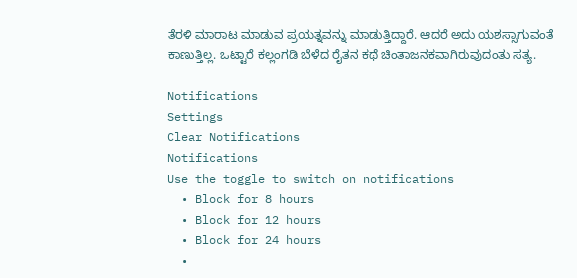ತೆರಳಿ ಮಾರಾಟ ಮಾಡುವ ಪ್ರಯತ್ನವನ್ನು ಮಾಡುತ್ತಿದ್ದಾರೆ. ಆದರೆ ಅದು ಯಶಸ್ಸಾಗುವಂತೆ ಕಾಣುತ್ತಿಲ್ಲ. ಒಟ್ಟಾರೆ ಕಲ್ಲಂಗಡಿ ಬೆಳೆದ ರೈತನ ಕಥೆ ಚಿಂತಾಜನಕವಾಗಿರುವುದಂತು ಸತ್ಯ.

Notifications
Settings
Clear Notifications
Notifications
Use the toggle to switch on notifications
  • Block for 8 hours
  • Block for 12 hours
  • Block for 24 hours
  •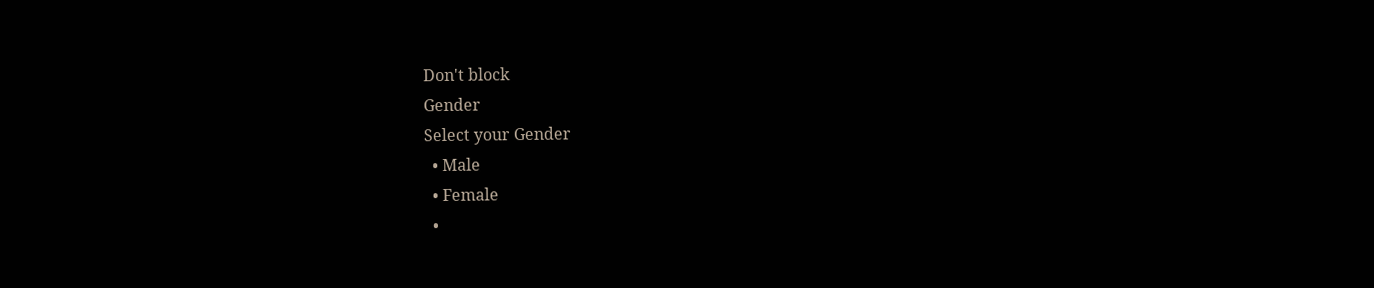Don't block
Gender
Select your Gender
  • Male
  • Female
  •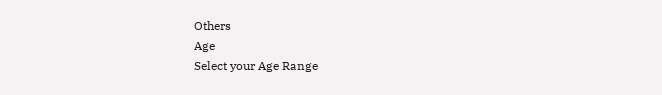Others
Age
Select your Age Range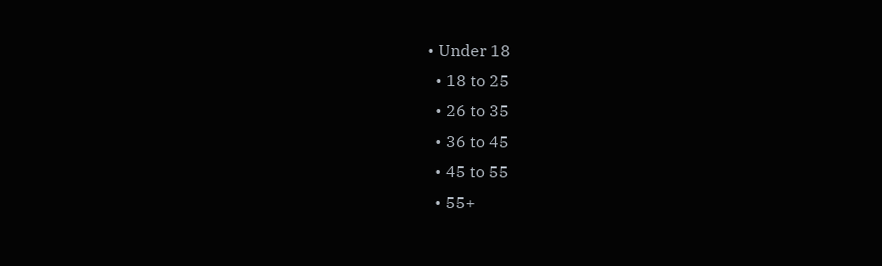• Under 18
  • 18 to 25
  • 26 to 35
  • 36 to 45
  • 45 to 55
  • 55+